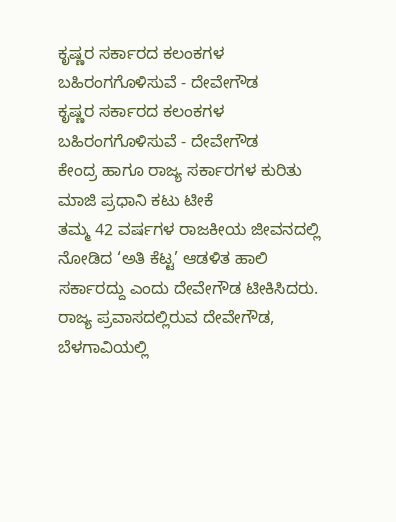ಕೃಷ್ಣರ ಸರ್ಕಾರದ ಕಲಂಕಗಳ ಬಹಿರಂಗಗೊಳಿಸುವೆ - ದೇವೇಗೌಡ
ಕೃಷ್ಣರ ಸರ್ಕಾರದ ಕಲಂಕಗಳ ಬಹಿರಂಗಗೊಳಿಸುವೆ - ದೇವೇಗೌಡ
ಕೇಂದ್ರ ಹಾಗೂ ರಾಜ್ಯ ಸರ್ಕಾರಗಳ ಕುರಿತು ಮಾಜಿ ಪ್ರಧಾನಿ ಕಟು ಟೀಕೆ
ತಮ್ಮ 42 ವರ್ಷಗಳ ರಾಜಕೀಯ ಜೀವನದಲ್ಲಿ ನೋಡಿದ ‘ಅತಿ ಕೆಟ್ಟ’ ಆಡಳಿತ ಹಾಲಿ ಸರ್ಕಾರದ್ದು ಎಂದು ದೇವೇಗೌಡ ಟೀಕಿಸಿದರು. ರಾಜ್ಯ ಪ್ರವಾಸದಲ್ಲಿರುವ ದೇವೇಗೌಡ, ಬೆಳಗಾವಿಯಲ್ಲಿ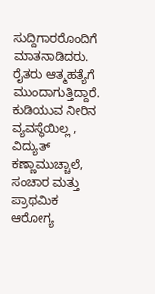ಸುದ್ದಿಗಾರರೊಂದಿಗೆ ಮಾತನಾಡಿದರು.
ರೈತರು ಆತ್ಮಹತ್ಯೆಗೆ ಮುಂದಾಗುತ್ತಿದ್ದಾರೆ. ಕುಡಿಯುವ ನೀರಿನ ವ್ಯವಸ್ಥೆಯಿಲ್ಲ , ವಿದ್ಯುತ್ ಕಣ್ಣಾಮುಚ್ಚಾಲೆ, ಸಂಚಾರ ಮತ್ತು ಪ್ರಾಥಮಿಕ ಆರೋಗ್ಯ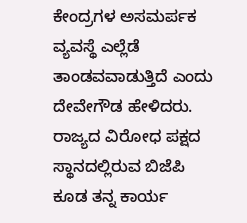ಕೇಂದ್ರಗಳ ಅಸಮರ್ಪಕ ವ್ಯವಸ್ಥೆ ಎಲ್ಲೆಡೆ ತಾಂಡವವಾಡುತ್ತಿದೆ ಎಂದು ದೇವೇಗೌಡ ಹೇಳಿದರು.
ರಾಜ್ಯದ ವಿರೋಧ ಪಕ್ಷದ ಸ್ಥಾನದಲ್ಲಿರುವ ಬಿಜೆಪಿ ಕೂಡ ತನ್ನ ಕಾರ್ಯ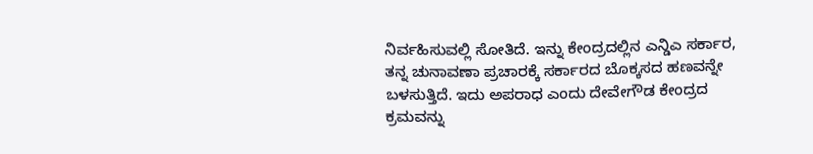ನಿರ್ವಹಿಸುವಲ್ಲಿ ಸೋತಿದೆ. ಇನ್ನು ಕೇಂದ್ರದಲ್ಲಿನ ಎನ್ಡಿಎ ಸರ್ಕಾರ, ತನ್ನ ಚುನಾವಣಾ ಪ್ರಚಾರಕ್ಕೆ ಸರ್ಕಾರದ ಬೊಕ್ಕಸದ ಹಣವನ್ನೇ ಬಳಸುತ್ತಿದೆ. ಇದು ಅಪರಾಧ ಎಂದು ದೇವೇಗೌಡ ಕೇಂದ್ರದ ಕ್ರಮವನ್ನು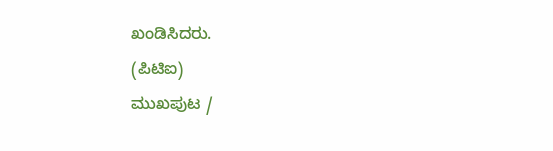ಖಂಡಿಸಿದರು.
(ಪಿಟಿಐ)
ಮುಖಪುಟ /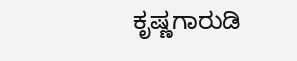ಕೃಷ್ಣಗಾರುಡಿ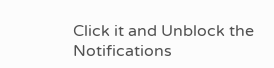Click it and Unblock the Notifications